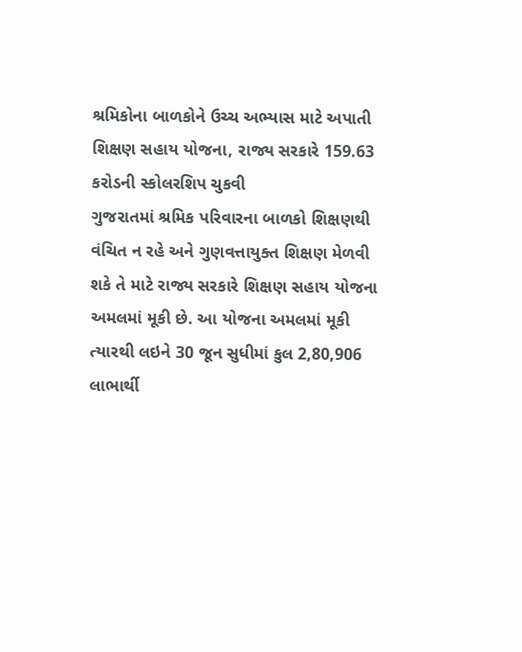શ્રમિકોના બાળકોને ઉચ્ચ અભ્યાસ માટે અપાતી શિક્ષણ સહાય યોજના, રાજ્ય સરકારે 159.63 કરોડની સ્કોલરશિપ ચુકવી
ગુજરાતમાં શ્રમિક પરિવારના બાળકો શિક્ષણથી વંચિત ન રહે અને ગુણવત્તાયુક્ત શિક્ષણ મેળવી શકે તે માટે રાજ્ય સરકારે શિક્ષણ સહાય યોજના અમલમાં મૂકી છે. આ યોજના અમલમાં મૂકી ત્યારથી લઇને 30 જૂન સુધીમાં કુલ 2,80,906 લાભાર્થી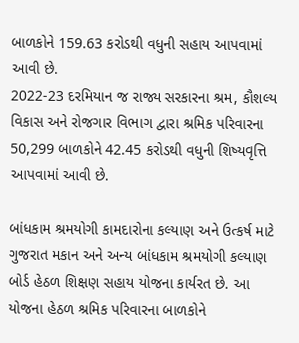બાળકોને 159.63 કરોડથી વધુની સહાય આપવામાં આવી છે.
2022-23 દરમિયાન જ રાજ્ય સરકારના શ્રમ, કૌશલ્ય વિકાસ અને રોજગાર વિભાગ દ્વારા શ્રમિક પરિવારના 50,299 બાળકોને 42.45 કરોડથી વધુની શિષ્યવૃત્તિ આપવામાં આવી છે.

બાંધકામ શ્રમયોગી કામદારોના કલ્યાણ અને ઉત્કર્ષ માટે ગુજરાત મકાન અને અન્ય બાંધકામ શ્રમયોગી કલ્યાણ બોર્ડ હેઠળ શિક્ષણ સહાય યોજના કાર્યરત છે. આ યોજના હેઠળ શ્રમિક પરિવારના બાળકોને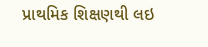પ્રાથમિક શિક્ષણથી લઇ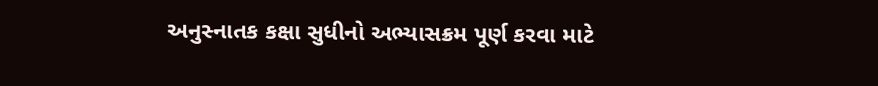અનુસ્નાતક કક્ષા સુધીનો અભ્યાસક્રમ પૂર્ણ કરવા માટે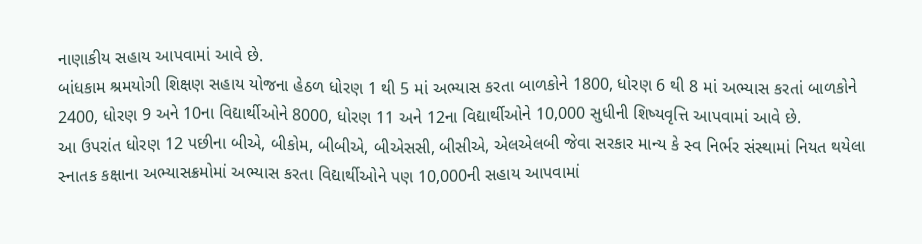નાણાકીય સહાય આપવામાં આવે છે.
બાંધકામ શ્રમયોગી શિક્ષણ સહાય યોજના હેઠળ ધોરણ 1 થી 5 માં અભ્યાસ કરતા બાળકોને 1800, ધોરણ 6 થી 8 માં અભ્યાસ કરતાં બાળકોને 2400, ધોરણ 9 અને 10ના વિદ્યાર્થીઓને 8000, ધોરણ 11 અને 12ના વિદ્યાર્થીઓને 10,000 સુધીની શિષ્યવૃત્તિ આપવામાં આવે છે.
આ ઉપરાંત ધોરણ 12 પછીના બીએ, બીકોમ, બીબીએ, બીએસસી, બીસીએ, એલએલબી જેવા સરકાર માન્ય કે સ્વ નિર્ભર સંસ્થામાં નિયત થયેલા સ્નાતક કક્ષાના અભ્યાસક્રમોમાં અભ્યાસ કરતા વિદ્યાર્થીઓને પણ 10,000ની સહાય આપવામાં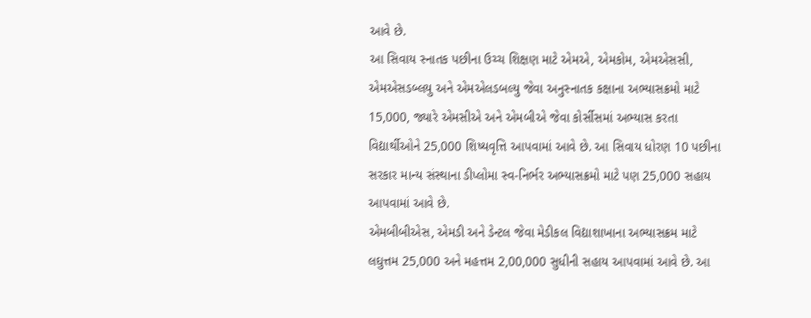આવે છે.
આ સિવાય સ્નાતક પછીના ઉચ્ચ શિક્ષણ માટે એમએ, એમકોમ, એમએસસી, એમએસડબ્લયુ અને એમએલડબલ્યુ જેવા અનુસ્નાતક કક્ષાના અભ્યાસક્રમો માટે 15,000, જ્યારે એમસીએ અને એમબીએ જેવા કોર્સીસમાં અભ્યાસ કરતા વિદ્યાર્થીઓને 25,000 શિષ્યવૃત્તિ આપવામાં આવે છે. આ સિવાય ધોરણ 10 પછીના સરકાર માન્ય સંસ્થાના ડીપ્લોમા સ્વ-નિર્ભર અભ્યાસક્રમો માટે પણ 25,000 સહાય આપવામાં આવે છે.
એમબીબીએસ, એમડી અને ડેન્ટલ જેવા મેડીકલ વિદ્યાશાખાના અભ્યાસક્રમ માટે લઘુત્તમ 25,000 અને મહત્તમ 2,00,000 સુધીની સહાય આપવામાં આવે છે. આ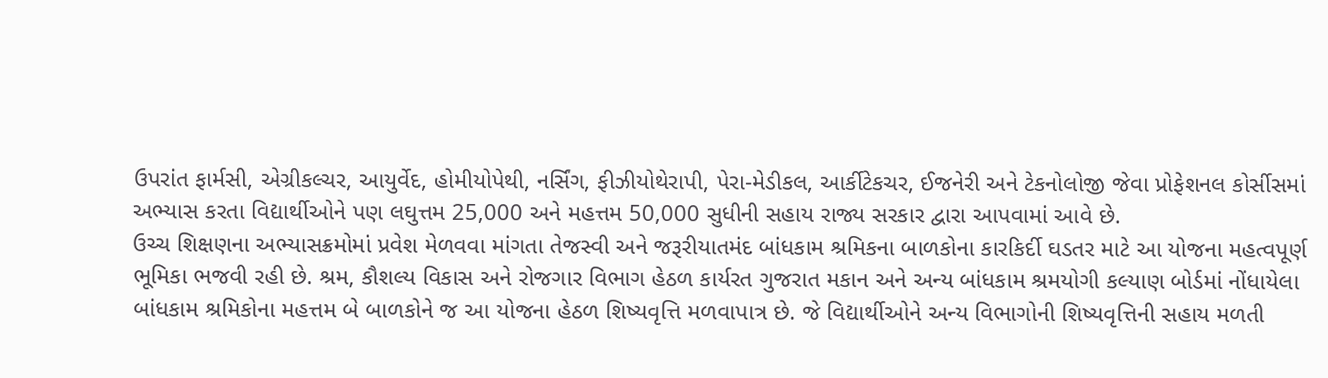ઉપરાંત ફાર્મસી, એગ્રીકલ્ચર, આયુર્વેદ, હોમીયોપેથી, નર્સિંગ, ફીઝીયોથેરાપી, પેરા-મેડીકલ, આર્કીટેકચર, ઈજનેરી અને ટેકનોલોજી જેવા પ્રોફેશનલ કોર્સીસમાં અભ્યાસ કરતા વિદ્યાર્થીઓને પણ લઘુત્તમ 25,000 અને મહત્તમ 50,000 સુધીની સહાય રાજ્ય સરકાર દ્વારા આપવામાં આવે છે.
ઉચ્ચ શિક્ષણના અભ્યાસક્રમોમાં પ્રવેશ મેળવવા માંગતા તેજસ્વી અને જરૂરીયાતમંદ બાંધકામ શ્રમિકના બાળકોના કારકિર્દી ઘડતર માટે આ યોજના મહત્વપૂર્ણ ભૂમિકા ભજવી રહી છે. શ્રમ, કૌશલ્ય વિકાસ અને રોજગાર વિભાગ હેઠળ કાર્યરત ગુજરાત મકાન અને અન્ય બાંધકામ શ્રમયોગી કલ્યાણ બોર્ડમાં નોંધાયેલા બાંધકામ શ્રમિકોના મહત્તમ બે બાળકોને જ આ યોજના હેઠળ શિષ્યવૃત્તિ મળવાપાત્ર છે. જે વિદ્યાર્થીઓને અન્ય વિભાગોની શિષ્યવૃત્તિની સહાય મળતી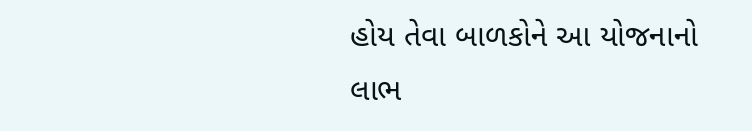હોય તેવા બાળકોને આ યોજનાનો લાભ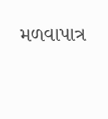મળવાપાત્ર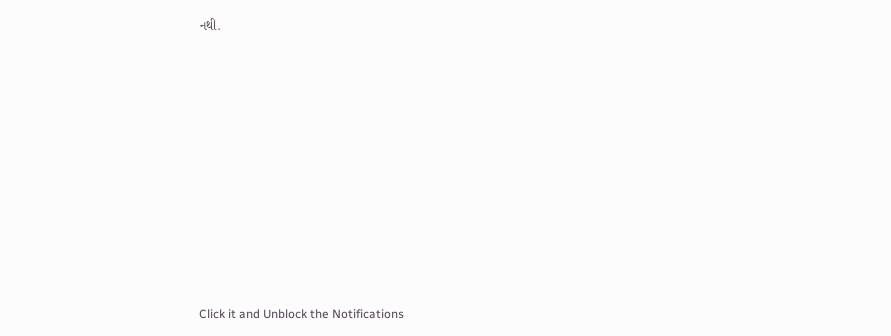નથી.












Click it and Unblock the Notifications